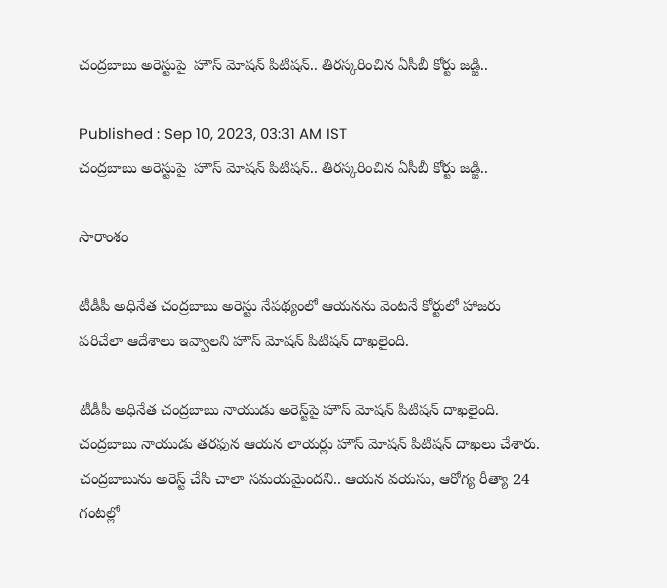చంద్రబాబు అరెస్టుపై  హౌస్ మోషన్ పిటిషన్.. తిరస్కరించిన ఏసీబీ కోర్టు జడ్జి..

Published : Sep 10, 2023, 03:31 AM IST
చంద్రబాబు అరెస్టుపై  హౌస్ మోషన్ పిటిషన్.. తిరస్కరించిన ఏసీబీ కోర్టు జడ్జి..

సారాంశం

టీడీపీ అధినేత చంద్రబాబు అరెస్టు నేపథ్యంలో ఆయనను వెంటనే కోర్టులో హాజరు పరిచేలా ఆదేశాలు ఇవ్వాలని హౌస్ మోషన్ పిటిషన్ దాఖలైంది.

టీడీపీ అధినేత చంద్రబాబు నాయుడు అరెస్ట్‌పై హౌస్ మోషన్ పిటిషన్ దాఖలైంది. చంద్రబాబు నాయుడు తరఫున ఆయన లాయర్లు హౌస్ మోషన్ పిటిషన్ దాఖలు చేశారు. చంద్రబాబును అరెస్ట్ చేసి చాలా సమయమైందని.. ఆయన వయసు, ఆరోగ్య రీత్యా 24 గంటల్లో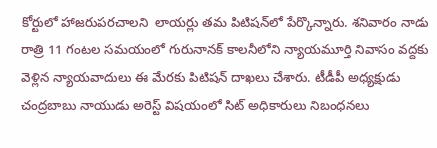కోర్టులో హాజరుపరచాలని  లాయర్లు తమ పిటిషన్‍లో పేర్కొన్నారు. శనివారం నాడు రాత్రి 11 గంటల సమయంలో గురునానక్ కాలనీలోని న్యాయమూర్తి నివాసం వద్దకు వెళ్లిన న్యాయవాదులు ఈ మేరకు పిటిషన్ దాఖలు చేశారు. టీడీపీ అధ్యక్షుడు చంద్రబాబు నాయుడు అరెస్ట్ విషయంలో సిట్ అధికారులు నిబంధనలు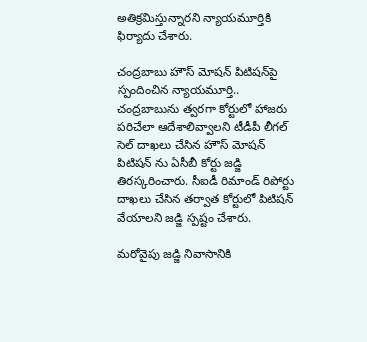అతిక్రమిస్తున్నారని న్యాయమూర్తికి ఫిర్యాదు చేశారు.

చంద్రబాబు హౌస్ మోషన్ పిటిషన్‌పై స్పందించిన న్యాయమూర్తి.. చంద్రబాబును త్వరగా కోర్టులో హాజరు పరిచేలా ఆదేశాలివ్వాలని టీడీపీ లీగల్ సెల్ దాఖలు చేసిన హౌస్ మోషన్ పిటిషన్ ను ఏసీబీ కోర్టు జడ్జి తిరస్కరించారు. సీఐడీ రిమాండ్ రిపోర్టు దాఖలు చేసిన తర్వాత కోర్టులో పిటిషన్ వేయాలని జడ్జి స్పష్టం చేశారు.

మరోవైపు జడ్జి నివాసానికి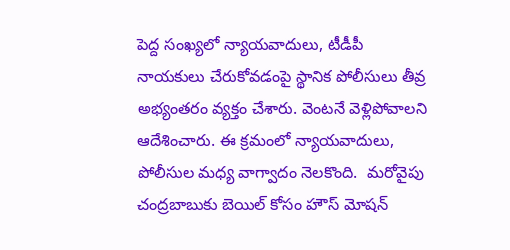పెద్ద సంఖ్యలో న్యాయవాదులు, టీడీపీ నాయకులు చేరుకోవడంపై స్థానిక పోలీసులు తీవ్ర అభ్యంతరం వ్యక్తం చేశారు. వెంటనే వెళ్లిపోవాలని ఆదేశించారు. ఈ క్రమంలో న్యాయవాదులు, పోలీసుల మధ్య వాగ్వాదం నెలకొంది.  మరోవైపు చంద్రబాబుకు బెయిల్ కోసం హౌస్ మోషన్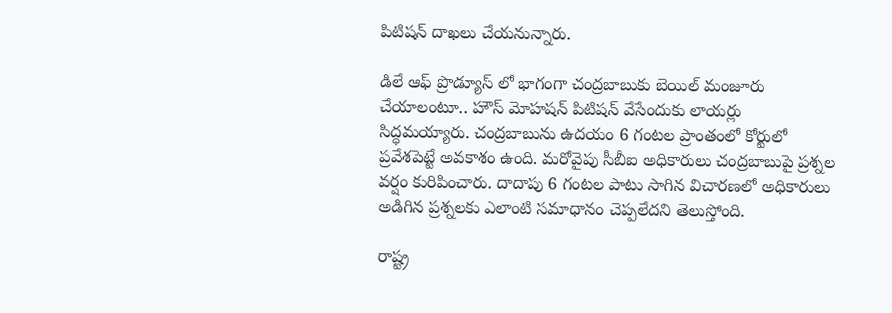పిటిషన్ దాఖలు చేయనున్నారు.

డిలే ఆఫ్ ప్రొడ్యూస్ లో భాగంగా చంద్రబాబుకు బెయిల్ మంజూరు చేయాలంటూ.. హౌస్ మోహషన్ పిటిషన్ వేసేందుకు లాయర్లు సిద్ధమయ్యారు. చంద్రబాబును ఉదయం 6 గంటల ప్రాంతంలో కోర్టులో ప్రవేశపెట్టే అవకాశం ఉంది. మరోవైపు సీబీఐ అధికారులు చంద్రబాబుపై ప్రశ్నల వర్షం కురిపించారు. దాదాపు 6 గంటల పాటు సాగిన విచారణలో అధికారులు అడిగిన ప్రశ్నలకు ఎలాంటి సమాధానం చెప్పలేదని తెలుస్తోంది.

రాష్ట్ర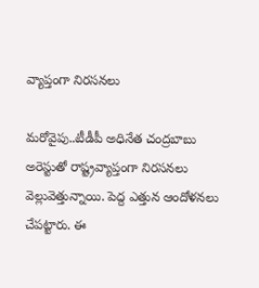వ్యాప్తంగా నిరసనలు

మరోవైపు..టీడీపీ అధినేత చంద్రబాబు అరెస్టుతో రాష్ట్రవ్యాప్తంగా నిరసనలు వెల్లువెత్తున్నాయి. పెద్ద ఎత్తున ఆందోళనలు చేపట్టారు. ఈ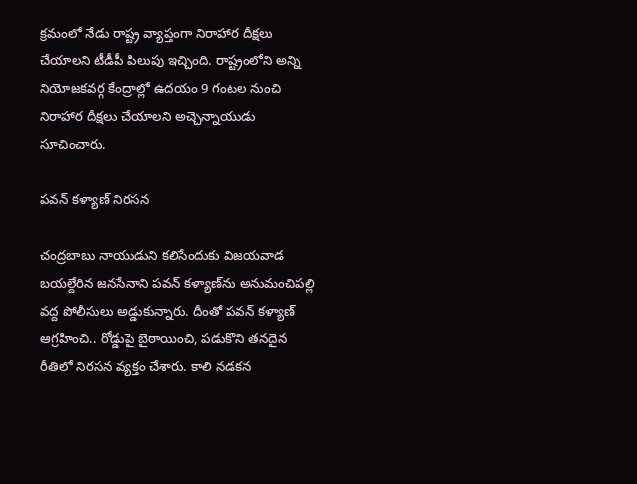క్రమంలో నేడు రాష్ట్ర వ్యాప్తంగా నిరాహార దీక్షలు చేయాలని టీడీపీ పిలుపు ఇచ్చింది. రాష్ట్రంలోని అన్ని నియోజకవర్గ కేంద్రాల్లో ఉదయం 9 గంటల నుంచి నిరాహార దీక్షలు చేయాలని అచ్చెన్నాయుడు సూచించారు.

పవన్ కళ్యాణ్ నిరసన

చంద్రబాబు నాయుడుని కలిసేందుకు విజయవాడ బయల్దేరిన జనసేనాని పవన్ కళ్యాణ్‌ను అనుమంచిపల్లి వద్ద పోలీసులు అడ్డుకున్నారు. దీంతో పవన్ కళ్యాణ్ ఆగ్రహించి.. రోడ్డుపై బైఠాయించి, పడుకొని తనదైన రీతిలో నిరసన వ్యక్తం చేశారు. కాలి నడకన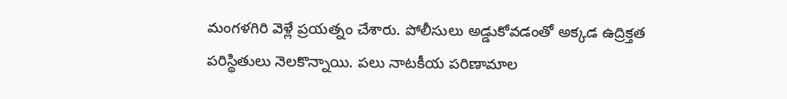మంగళగిరి వెళ్లే ప్రయత్నం చేశారు. పోలీసులు అడ్డుకోవడంతో అక్కడ ఉద్రిక్తత పరిస్థితులు నెలకొన్నాయి. పలు నాటకీయ పరిణామాల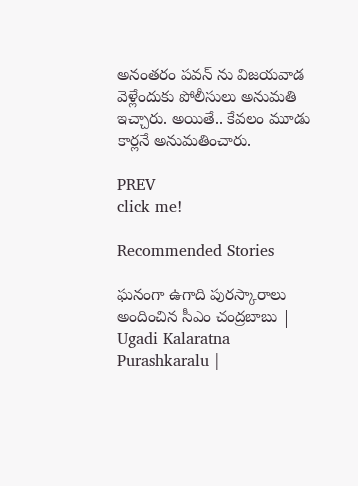అనంతరం పవన్ ను విజయవాడ వెళ్లేందుకు పోలీసులు అనుమతి ఇచ్చారు. అయితే.. కేవలం మూడు కార్లనే అనుమతించారు.

PREV
click me!

Recommended Stories

ఘనంగా ఉగాది పురస్కారాలు అందించిన సీఎం చంద్రబాబు | Ugadi Kalaratna Purashkaralu |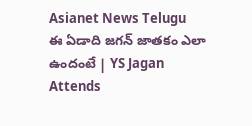Asianet News Telugu
ఈ ఏడాది జగన్ జాతకం ఎలా ఉందంటే | YS Jagan Attends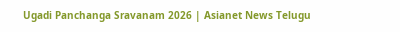Ugadi Panchanga Sravanam 2026 | Asianet News Telugu